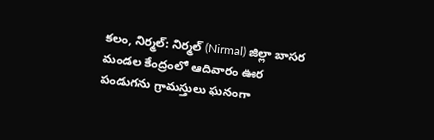కలం, నిర్మల్: నిర్మల్ (Nirmal) జిల్లా బాసర మండల కేంద్రంలో ఆదివారం ఊర పండుగను గ్రామస్తులు ఘనంగా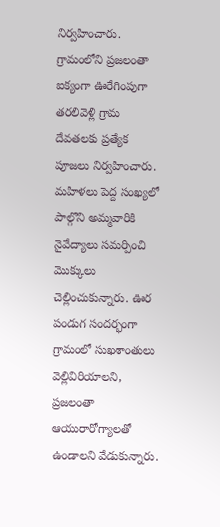నిర్వహించారు. గ్రామంలోని ప్రజలంతా ఐక్యంగా ఊరేగింపుగా తరలివెళ్లి గ్రామ దేవతలకు ప్రత్యేక పూజలు నిర్వహించారు. మహిళలు పెద్ద సంఖ్యలో పాల్గొని అమ్మవారికి నైవేద్యాలు సమర్పించి మొక్కులు చెల్లించుకున్నారు. ఊర పండుగ సందర్భంగా గ్రామంలో సుఖశాంతులు వెల్లివిరియాలని, ప్రజలంతా ఆయురారోగ్యాలతో ఉండాలని వేడుకున్నారు.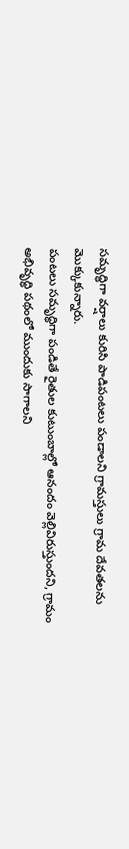సమృద్ధిగా వర్షాలు కురిసి పాడిపంటలు పండాలని గ్రామస్తులు గ్రామ దేవతలను మొక్కుకున్నారు.
పంటలు సమృద్ధిగా పండితే రైతుల కుటుంబాల్లో ఆనందం వెల్లివిరుస్తుందని, గ్రామం అభివృద్ధి పథంలో ముందుకు సాగాలని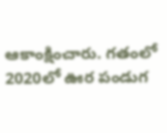ఆకాంక్షించారు. గతంలో 2020లో ఊర పండుగ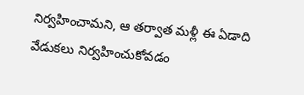నిర్వహించామని, ఆ తర్వాత మళ్లీ ఈ ఏడాది వేడుకలు నిర్వహించుకోవడం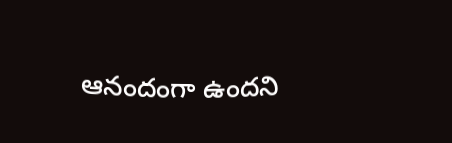ఆనందంగా ఉందని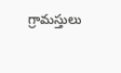గ్రామస్తులు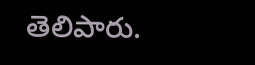తెలిపారు.